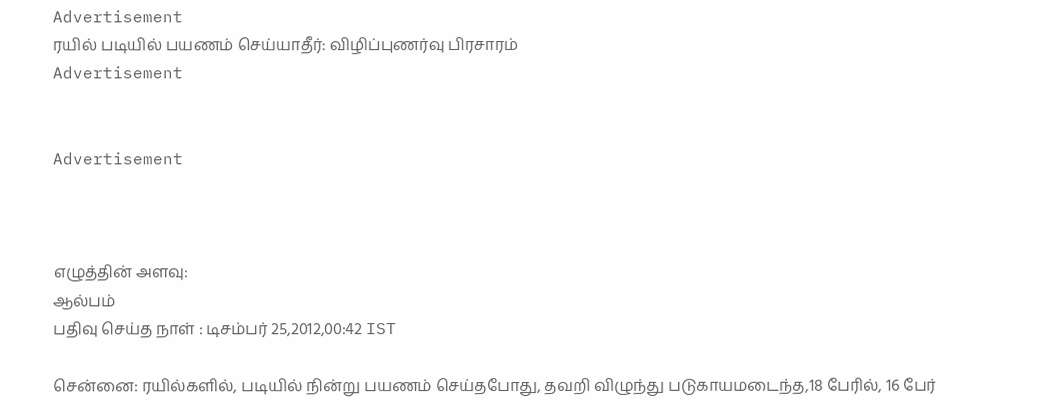Advertisement
ரயில் படியில் பயணம் செய்யாதீர்: விழிப்புணர்வு பிரசாரம்
Advertisement


Advertisement



எழுத்தின் அளவு:
ஆல்பம்
பதிவு செய்த நாள் : டிசம்பர் 25,2012,00:42 IST

சென்னை: ரயில்களில், படியில் நின்று பயணம் செய்தபோது, தவறி விழுந்து படுகாயமடைந்த,18 பேரில், 16 பேர்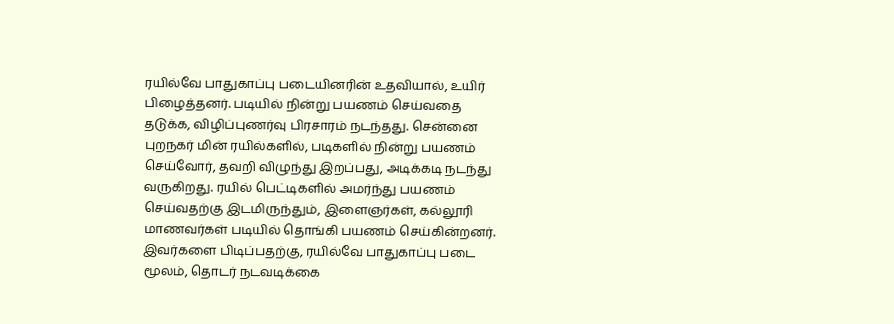ரயில்வே பாதுகாப்பு படையினரின் உதவியால், உயிர் பிழைத்தனர். படியில் நின்று பயணம் செய்வதை தடுக்க, விழிப்புணர்வு பிரசாரம் நடந்தது. சென்னை புறநகர் மின் ரயில்களில், படிகளில் நின்று பயணம் செய்வோர், தவறி விழுந்து இறப்பது, அடிக்கடி நடந்து வருகிறது. ரயில் பெட்டிகளில் அமர்ந்து பயணம் செய்வதற்கு இடமிருந்தும், இளைஞர்கள், கல்லூரி மாணவர்கள் படியில் தொங்கி பயணம் செய்கின்றனர். இவர்களை பிடிப்பதற்கு, ரயில்வே பாதுகாப்பு படை மூலம், தொடர் நடவடிக்கை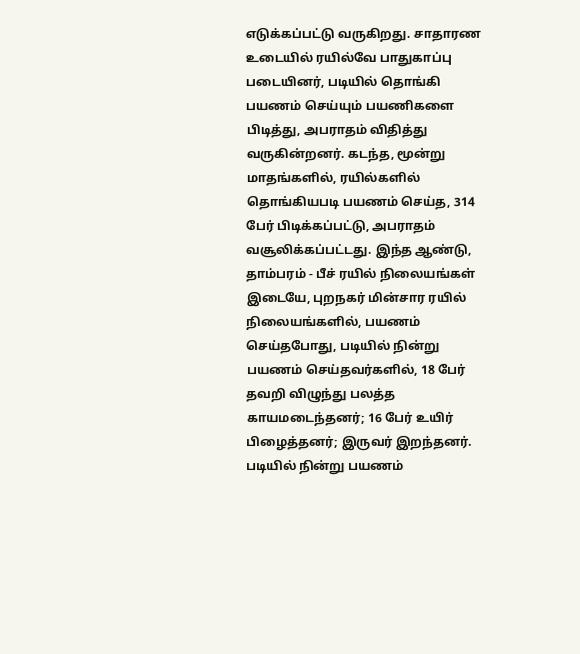எடுக்கப்பட்டு வருகிறது. சாதாரண உடையில் ரயில்வே பாதுகாப்பு படையினர், படியில் தொங்கி பயணம் செய்யும் பயணிகளை பிடித்து, அபராதம் விதித்து வருகின்றனர். கடந்த, மூன்று மாதங்களில், ரயில்களில் தொங்கியபடி பயணம் செய்த, 314 பேர் பிடிக்கப்பட்டு, அபராதம் வசூலிக்கப்பட்டது. இந்த ஆண்டு, தாம்பரம் - பீச் ரயில் நிலையங்கள் இடையே, புறநகர் மின்சார ரயில் நிலையங்களில், பயணம் செய்தபோது, படியில் நின்று பயணம் செய்தவர்களில், 18 பேர் தவறி விழுந்து பலத்த காயமடைந்தனர்; 16 பேர் உயிர் பிழைத்தனர்; இருவர் இறந்தனர். படியில் நின்று பயணம்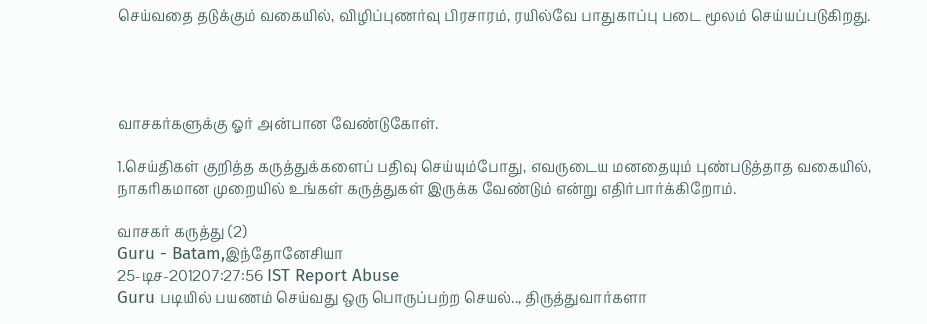செய்வதை தடுக்கும் வகையில், விழிப்புணர்வு பிரசாரம், ரயில்வே பாதுகாப்பு படை மூலம் செய்யப்படுகிறது.




வாசகர்களுக்கு ஓர் அன்பான வேண்டுகோள்.

1.செய்திகள் குறித்த கருத்துக்களைப் பதிவு செய்யும்போது, எவருடைய மனதையும் புண்படுத்தாத வகையில், நாகரிகமான முறையில் உங்கள் கருத்துகள் இருக்க வேண்டும் என்று எதிர்பார்க்கிறோம்.

வாசகர் கருத்து (2)
Guru - Batam,இந்தோனேசியா
25-டிச-201207:27:56 IST Report Abuse
Guru படியில் பயணம் செய்வது ஒரு பொருப்பற்ற செயல்.., திருத்துவார்களா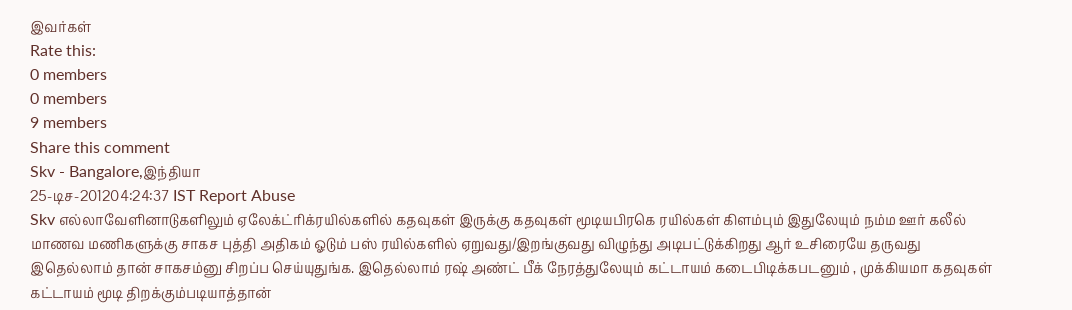இவர்கள்
Rate this:
0 members
0 members
9 members
Share this comment
Skv - Bangalore,இந்தியா
25-டிச-201204:24:37 IST Report Abuse
Skv எல்லாவேளினாடுகளிலும் ஏலேக்ட்ரிக்ரயில்களில் கதவுகள் இருக்கு கதவுகள் மூடியபிரகெ ரயில்கள் கிளம்பும் இதுலேயும் நம்ம ஊர் கலீல் மாணவ மணிகளுக்கு சாகச புத்தி அதிகம் ஓடும் பஸ் ரயில்களில் ஏறுவது/இறங்குவது விழுந்து அடிபட்டுக்கிறது ஆர் உசிரையே தருவது இதெல்லாம் தான் சாகசம்னு சிறப்ப செய்யுதுங்க. இதெல்லாம் ரஷ் அண்ட் பீக் நேரத்துலேயும் கட்டாயம் கடைபிடிக்கபடனும் , முக்கியமா கதவுகள் கட்டாயம் மூடி திறக்கும்படியாத்தான்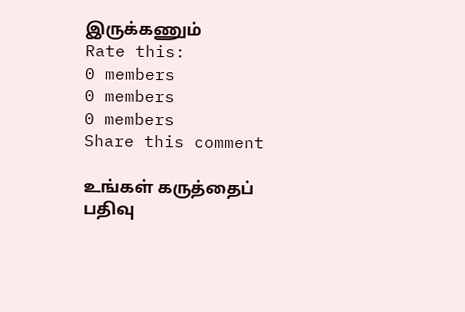இருக்கணும்
Rate this:
0 members
0 members
0 members
Share this comment

உங்கள் கருத்தைப் பதிவு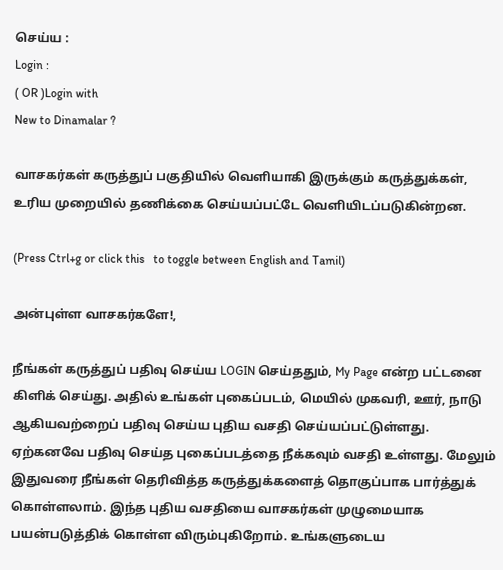செய்ய :
Login :
( OR )Login with
New to Dinamalar ?

வாசகர்கள் கருத்துப் பகுதியில் வெளியாகி இருக்கும் கருத்துக்கள், உரிய முறையில் தணிக்கை செய்யப்பட்டே வெளியி‌டப்படுகின்றன.

(Press Ctrl+g or click this   to toggle between English and Tamil)

அன்புள்ள வாசகர்களே!,

நீங்கள் கருத்துப் பதிவு செய்ய LOGIN செய்ததும், My Page என்ற பட்டனை கிளிக் செய்து. அதில் உங்கள் புகைப்படம், மெயில் முகவரி, ஊர், நாடு ஆகியவற்றைப் பதிவு செய்ய புதிய வசதி செய்யப்பட்டுள்ளது. ஏற்கனவே பதிவு செய்த புகைப்படத்தை நீக்கவும் வசதி உள்ளது. மேலும் இதுவரை நீங்கள் தெரிவித்த கருத்துக்களைத் தொகுப்பாக பார்த்துக் கொள்ளலாம். இந்த புதிய வசதியை வாசகர்கள் முழுமையாக பயன்படுத்திக் கொள்ள விரும்புகிறோம். உங்களுடைய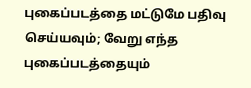புகைப்படத்தை மட்டுமே பதிவு செய்யவும்; வேறு எந்த புகைப்படத்தையும்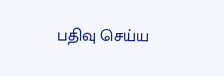பதிவு செய்ய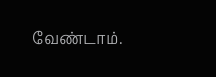வேண்டாம்.